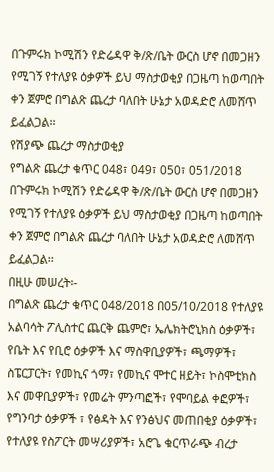በጉምሩክ ኮሚሽን የድሬዳዋ ቅ/ጽ/ቤት ውርስ ሆኖ በመጋዘን የሚገኝ የተለያዩ ዕቃዎች ይህ ማስታወቂያ በጋዜጣ ከወጣበት ቀን ጀምሮ በግልጽ ጨረታ ባለበት ሁኔታ አወዳድሮ ለመሸጥ ይፈልጋል፡፡
የሽያጭ ጨረታ ማስታወቂያ
የግልጽ ጨረታ ቁጥር 048፣ 049፣ 050፣ 051/2018
በጉምሩክ ኮሚሽን የድሬዳዋ ቅ/ጽ/ቤት ውርስ ሆኖ በመጋዘን የሚገኝ የተለያዩ ዕቃዎች ይህ ማስታወቂያ በጋዜጣ ከወጣበት ቀን ጀምሮ በግልጽ ጨረታ ባለበት ሁኔታ አወዳድሮ ለመሸጥ ይፈልጋል፡፡
በዚሁ መሠረት፡-
በግልጽ ጨረታ ቁጥር 048/2018 በ05/10/2018 የተለያዩ አልባሳት ፖሊስተር ጨርቅ ጨምሮ፣ ኤሌክትሮኒክስ ዕቃዎች፣ የቤት እና የቢሮ ዕቃዎች እና ማስዋቢያዎች፣ ጫማዎች፣ ስፔርፓርት፣ የመኪና ጎማ፣ የመኪና ሞተር ዘይት፣ ኮስሞቲክስ እና መዋቢያዎች፣ የመሬት ምንጣፎች፣ የሞባይል ቀፎዎች፣ የግንባታ ዕቃዎች ፣ የፅዳት እና የንፅህና መጠበቂያ ዕቃዎች፣ የተለያዩ የስፖርት መሣሪያዎች፣ አሮጌ ቁርጥራጭ ብረታ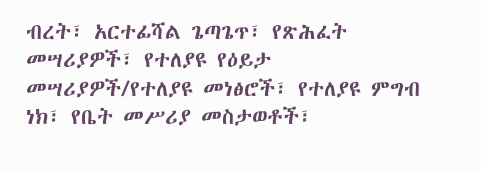ብረት፣ አርተፊሻል ጌጣጌጥ፣ የጽሕፈት መሣሪያዎች፣ የተለያዩ የዕይታ መሣሪያዎች/የተለያዩ መነፅሮች፣ የተለያዩ ምግብ ነክ፣ የቤት መሥሪያ መስታወቶች፣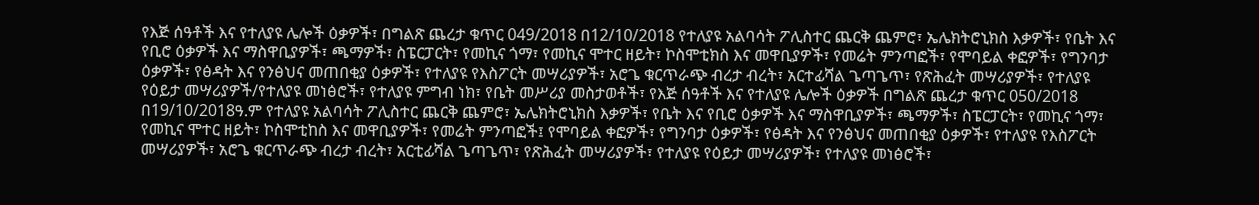የእጅ ሰዓቶች እና የተለያዩ ሌሎች ዕቃዎች፣ በግልጽ ጨረታ ቁጥር 049/2018 በ12/10/2018 የተለያዩ አልባሳት ፖሊስተር ጨርቅ ጨምሮ፣ ኤሌክትሮኒክስ እቃዎች፣ የቤት እና የቢሮ ዕቃዎች እና ማስዋቢያዎች፣ ጫማዎች፣ ስፔርፓርት፣ የመኪና ጎማ፣ የመኪና ሞተር ዘይት፣ ኮስሞቲክስ እና መዋቢያዎች፣ የመሬት ምንጣፎች፣ የሞባይል ቀፎዎች፣ የግንባታ ዕቃዎች፣ የፅዳት እና የንፅህና መጠበቂያ ዕቃዎች፣ የተለያዩ የእስፖርት መሣሪያዎች፣ አሮጌ ቁርጥራጭ ብረታ ብረት፣ አርተፊሻል ጌጣጌጥ፣ የጽሕፈት መሣሪያዎች፣ የተለያዩ የዕይታ መሣሪያዎች/የተለያዩ መነፅሮች፣ የተለያዩ ምግብ ነክ፣ የቤት መሥሪያ መስታወቶች፣ የእጅ ሰዓቶች እና የተለያዩ ሌሎች ዕቃዎች በግልጽ ጨረታ ቁጥር 050/2018 በ19/10/2018ዓ.ም የተለያዩ አልባሳት ፖሊስተር ጨርቅ ጨምሮ፣ ኤሌክትሮኒክስ እቃዎች፣ የቤት እና የቢሮ ዕቃዎች እና ማስዋቢያዎች፣ ጫማዎች፣ ስፔርፓርት፣ የመኪና ጎማ፣ የመኪና ሞተር ዘይት፣ ኮስሞቲከስ እና መዋቢያዎች፣ የመሬት ምንጣፎች፤ የሞባይል ቀፎዎች፣ የግንባታ ዕቃዎች፣ የፅዳት እና የንፅህና መጠበቂያ ዕቃዎች፣ የተለያዩ የእስፖርት መሣሪያዎች፣ አሮጌ ቁርጥራጭ ብረታ ብረት፣ አርቲፊሻል ጌጣጌጥ፣ የጽሕፈት መሣሪያዎች፣ የተለያዩ የዕይታ መሣሪያዎች፣ የተለያዩ መነፅሮች፣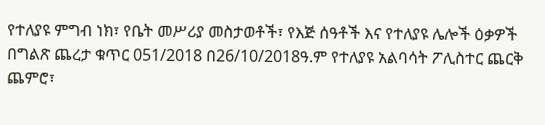የተለያዩ ምግብ ነክ፣ የቤት መሥሪያ መስታወቶች፣ የእጅ ሰዓቶች እና የተለያዩ ሌሎች ዕቃዎች በግልጽ ጨረታ ቁጥር 051/2018 በ26/10/2018ዓ.ም የተለያዩ አልባሳት ፖሊስተር ጨርቅ ጨምሮ፣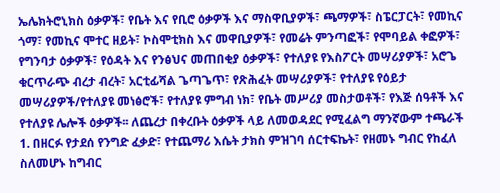ኤሌክትሮኒክስ ዕቃዎች፣ የቤት እና የቢሮ ዕቃዎች እና ማስዋቢያዎች፣ ጫማዎች፣ ስፔርፓርት፣ የመኪና ጎማ፣ የመኪና ሞተር ዘይት፣ ኮስሞቲክስ እና መዋቢያዎች፣ የመሬት ምንጣፎች፣ የሞባይል ቀፎዎች፣ የግንባታ ዕቃዎች፣ የዕዳት እና የንፅህና መጠበቂያ ዕቃዎች፣ የተለያዩ የእስፖርት መሣሪያዎች፣ አሮጌ ቁርጥራጭ ብረታ ብረት፣ አርቲፊሻል ጌጣጌጥ፣ የጽሕፈት መሣሪያዎች፣ የተለያዩ የዕይታ መሣሪያዎች/የተለያዩ መነፅሮች፣ የተለያዩ ምግብ ነክ፣ የቤት መሥሪያ መስታወቶች፣ የእጅ ሰዓቶች እና የተለያዩ ሌሎች ዕቃዎች፡፡ ለጨረታ በቀረቡት ዕቃዎች ላይ ለመወዳደር የሚፈልግ ማንኛውም ተጫራች
1. በዘርፉ የታደሰ የንግድ ፈቃድ፣ የተጨማሪ እሴት ታክስ ምዝገባ ሰርተፍኬት፣ የዘመኑ ግብር የከፈለ ስለመሆኑ ከግብር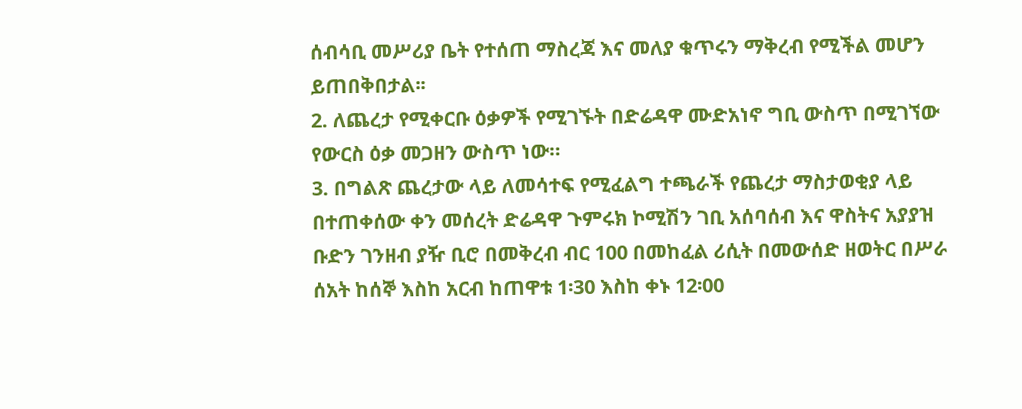ሰብሳቢ መሥሪያ ቤት የተሰጠ ማስረጃ እና መለያ ቁጥሩን ማቅረብ የሚችል መሆን ይጠበቅበታል፡፡
2. ለጨረታ የሚቀርቡ ዕቃዎች የሚገኙት በድሬዳዋ ሙድአነኖ ግቢ ውስጥ በሚገኘው የውርስ ዕቃ መጋዘን ውስጥ ነው።
3. በግልጽ ጨረታው ላይ ለመሳተፍ የሚፈልግ ተጫራች የጨረታ ማስታወቂያ ላይ በተጠቀሰው ቀን መሰረት ድሬዳዋ ጉምሩክ ኮሚሽን ገቢ አሰባሰብ እና ዋስትና አያያዝ ቡድን ገንዘብ ያዥ ቢሮ በመቅረብ ብር 100 በመከፈል ሪሲት በመውሰድ ዘወትር በሥራ ሰአት ከሰኞ እስከ አርብ ከጠዋቱ 1፡30 እስከ ቀኑ 12፡00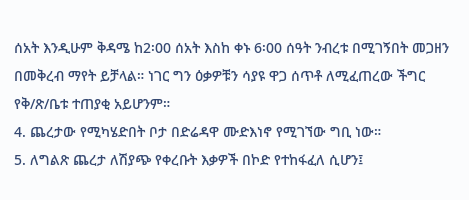ሰአት እንዲሁም ቅዳሜ ከ2፡00 ሰአት እስከ ቀኑ 6፡00 ሰዓት ንብረቱ በሚገኝበት መጋዘን በመቅረብ ማየት ይቻላል። ነገር ግን ዕቃዎቹን ሳያዩ ዋጋ ሰጥቶ ለሚፈጠረው ችግር የቅ/ጽ/ቤቱ ተጠያቂ አይሆንም።
4. ጨረታው የሚካሄድበት ቦታ በድሬዳዋ ሙድእነኖ የሚገኘው ግቢ ነው።
5. ለግልጽ ጨረታ ለሽያጭ የቀረቡት እቃዎች በኮድ የተከፋፈለ ሲሆን፤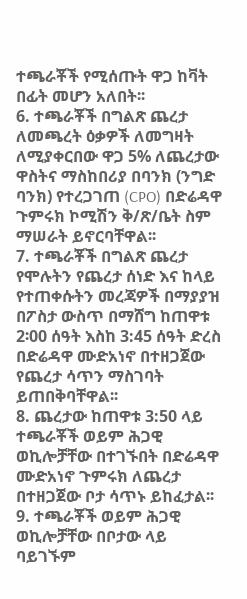ተጫራቾች የሚሰጡት ዋጋ ከቫት በፊት መሆን አለበት፡፡
6. ተጫራቾች በግልጽ ጨረታ ለመጫረት ዕቃዎች ለመግዛት ለሚያቀርበው ዋጋ 5% ለጨረታው ዋስትና ማስከበሪያ በባንክ (ንግድ ባንክ) የተረጋገጠ (CPO) በድሬዳዋ ጉምሩክ ኮሚሽን ቅ/ጽ/ቤት ስም ማሠራት ይኖርባቸዋል፡፡
7. ተጫራቾች በግልጽ ጨረታ የሞሉትን የጨረታ ሰነድ እና ከላይ የተጠቀሱትን መረጃዎች በማያያዝ በፖስታ ውስጥ በማሸግ ከጠዋቱ 2፡00 ሰዓት እስከ 3:45 ሰዓት ድረስ በድሬዳዋ ሙድአነኖ በተዘጋጀው የጨረታ ሳጥን ማስገባት ይጠበቅባቸዋል፡፡
8. ጨረታው ከጠዋቱ 3:50 ላይ ተጫራቾች ወይም ሕጋዊ ወኪሎቻቸው በተገኙበት በድሬዳዋ ሙድአነኖ ጉምሩክ ለጨረታ በተዘጋጀው ቦታ ሳጥኑ ይከፈታል፡፡
9. ተጫራቾች ወይም ሕጋዊ ወኪሎቻቸው በቦታው ላይ ባይገኙም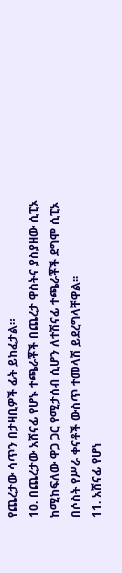የጨረታው ሳጥን በታዛቢዎች ፊት ይከፈታል።
10. በጨረታው አሸናፊ የሆኑ ተጫራቾች በጨረታ ዋስትና ያስያዘው ሲፒኦ ከሚከፍለው ዋጋ ጋር የሚታሰብ ሲሆን ለተሽናፊ ተጫራቾች ደግሞ ሲፒኦ በሶስት የሥራ ቀናቶች ውስጥ ተመላሽ ይደረግላቸዋል፡፡
11. አሸናፊ የሆነ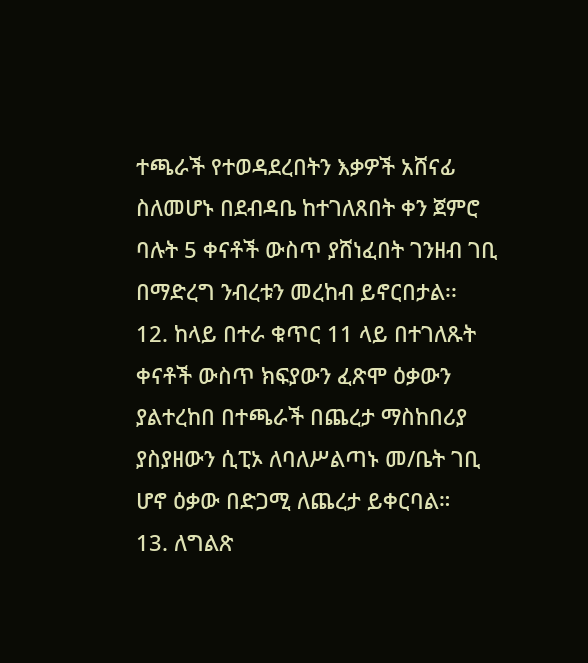ተጫራች የተወዳደረበትን እቃዎች አሸናፊ ስለመሆኑ በደብዳቤ ከተገለጸበት ቀን ጀምሮ ባሉት 5 ቀናቶች ውስጥ ያሸነፈበት ገንዘብ ገቢ በማድረግ ንብረቱን መረከብ ይኖርበታል፡፡
12. ከላይ በተራ ቁጥር 11 ላይ በተገለጹት ቀናቶች ውስጥ ክፍያውን ፈጽሞ ዕቃውን ያልተረከበ በተጫራች በጨረታ ማስከበሪያ ያስያዘውን ሲፒኦ ለባለሥልጣኑ መ/ቤት ገቢ ሆኖ ዕቃው በድጋሚ ለጨረታ ይቀርባል።
13. ለግልጽ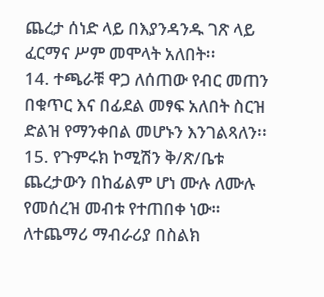ጨረታ ሰነድ ላይ በእያንዳንዱ ገጽ ላይ ፈርማና ሥም መሞላት አለበት፡፡
14. ተጫራቹ ዋጋ ለሰጠው የብር መጠን በቁጥር እና በፊደል መፃፍ አለበት ስርዝ ድልዝ የማንቀበል መሆኑን እንገልጻለን፡፡
15. የጉምሩክ ኮሚሽን ቅ/ጽ/ቤቱ ጨረታውን በከፊልም ሆነ ሙሉ ለሙሉ የመሰረዝ መብቱ የተጠበቀ ነው።
ለተጨማሪ ማብራሪያ በስልክ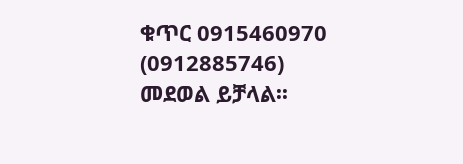ቁጥር 0915460970 (0912885746) መደወል ይቻላል፡፡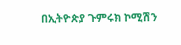በኢትዮጵያ ጉምሩክ ኮሚሽን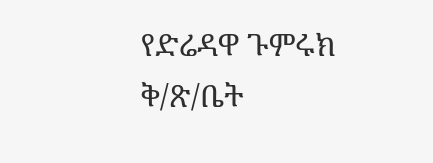የድሬዳዋ ጉምሩክ ቅ/ጽ/ቤት